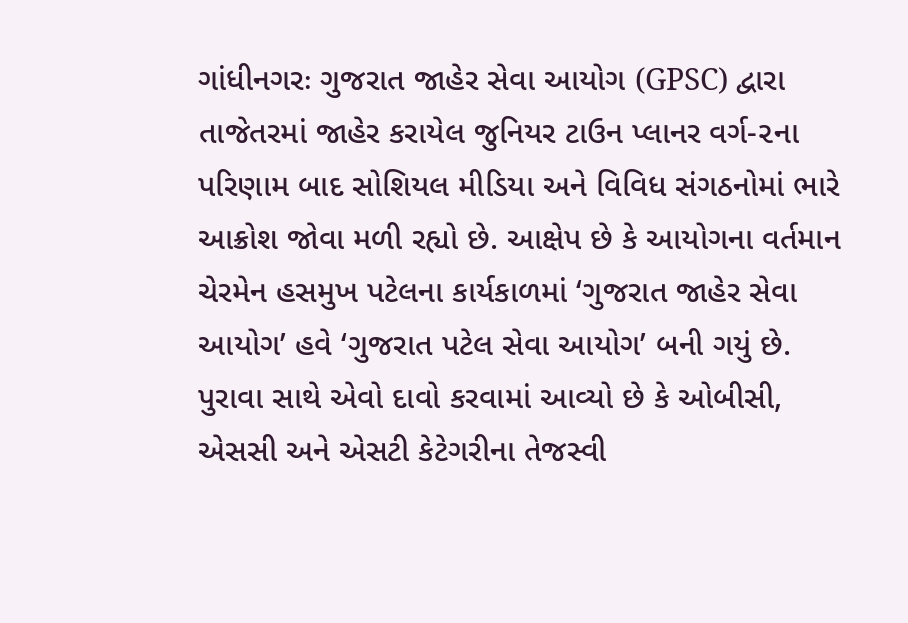ગાંધીનગરઃ ગુજરાત જાહેર સેવા આયોગ (GPSC) દ્વારા તાજેતરમાં જાહેર કરાયેલ જુનિયર ટાઉન પ્લાનર વર્ગ-૨ના પરિણામ બાદ સોશિયલ મીડિયા અને વિવિધ સંગઠનોમાં ભારે આક્રોશ જોવા મળી રહ્યો છે. આક્ષેપ છે કે આયોગના વર્તમાન ચેરમેન હસમુખ પટેલના કાર્યકાળમાં ‘ગુજરાત જાહેર સેવા આયોગ’ હવે ‘ગુજરાત પટેલ સેવા આયોગ’ બની ગયું છે.
પુરાવા સાથે એવો દાવો કરવામાં આવ્યો છે કે ઓબીસી, એસસી અને એસટી કેટેગરીના તેજસ્વી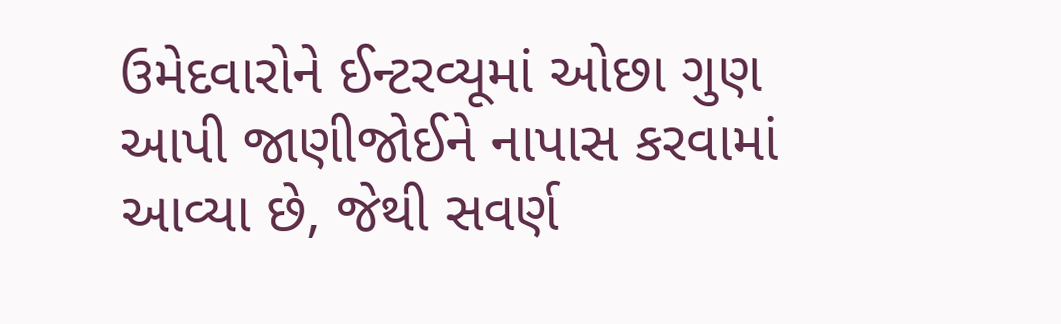ઉમેદવારોને ઈન્ટરવ્યૂમાં ઓછા ગુણ આપી જાણીજોઈને નાપાસ કરવામાં આવ્યા છે, જેથી સવર્ણ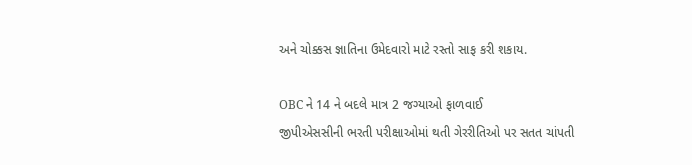અને ચોક્કસ જ્ઞાતિના ઉમેદવારો માટે રસ્તો સાફ કરી શકાય.

OBC ને 14 ને બદલે માત્ર 2 જગ્યાઓ ફાળવાઈ
જીપીએસસીની ભરતી પરીક્ષાઓમાં થતી ગેરરીતિઓ પર સતત ચાંપતી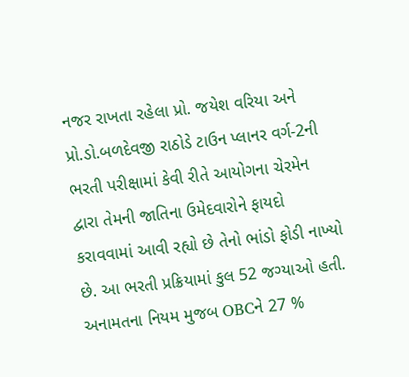નજર રાખતા રહેલા પ્રો. જયેશ વરિયા અને પ્રો.ડો.બળદેવજી રાઠોડે ટાઉન પ્લાનર વર્ગ-2ની ભરતી પરીક્ષામાં કેવી રીતે આયોગના ચેરમેન દ્વારા તેમની જાતિના ઉમેદવારોને ફાયદો કરાવવામાં આવી રહ્યો છે તેનો ભાંડો ફોડી નાખ્યો છે. આ ભરતી પ્રક્રિયામાં કુલ 52 જગ્યાઓ હતી. અનામતના નિયમ મુજબ OBCને 27 %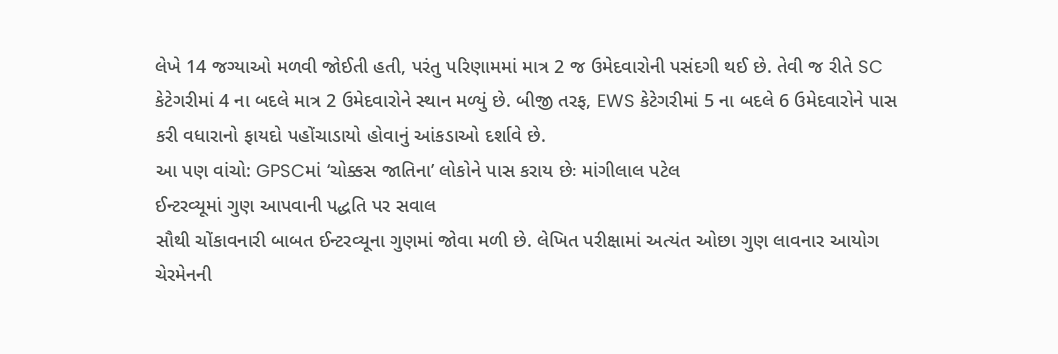લેખે 14 જગ્યાઓ મળવી જોઈતી હતી, પરંતુ પરિણામમાં માત્ર 2 જ ઉમેદવારોની પસંદગી થઈ છે. તેવી જ રીતે SC કેટેગરીમાં 4 ના બદલે માત્ર 2 ઉમેદવારોને સ્થાન મળ્યું છે. બીજી તરફ, EWS કેટેગરીમાં 5 ના બદલે 6 ઉમેદવારોને પાસ કરી વધારાનો ફાયદો પહોંચાડાયો હોવાનું આંકડાઓ દર્શાવે છે.
આ પણ વાંચો: GPSCમાં ‘ચોક્કસ જાતિના’ લોકોને પાસ કરાય છેઃ માંગીલાલ પટેલ
ઈન્ટરવ્યૂમાં ગુણ આપવાની પદ્ધતિ પર સવાલ
સૌથી ચોંકાવનારી બાબત ઈન્ટરવ્યૂના ગુણમાં જોવા મળી છે. લેખિત પરીક્ષામાં અત્યંત ઓછા ગુણ લાવનાર આયોગ ચેરમેનની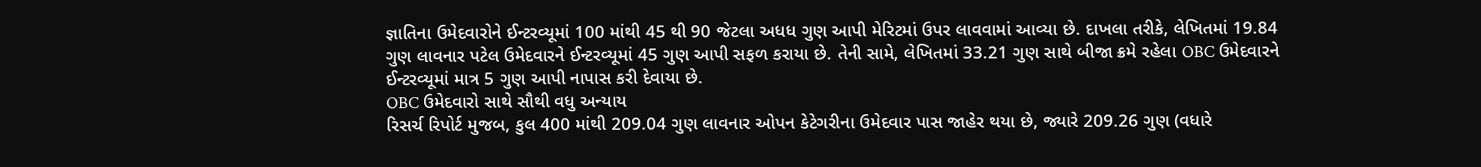જ્ઞાતિના ઉમેદવારોને ઈન્ટરવ્યૂમાં 100 માંથી 45 થી 90 જેટલા અધધ ગુણ આપી મેરિટમાં ઉપર લાવવામાં આવ્યા છે. દાખલા તરીકે, લેખિતમાં 19.84 ગુણ લાવનાર પટેલ ઉમેદવારને ઈન્ટરવ્યૂમાં 45 ગુણ આપી સફળ કરાયા છે. તેની સામે, લેખિતમાં 33.21 ગુણ સાથે બીજા ક્રમે રહેલા OBC ઉમેદવારને ઈન્ટરવ્યૂમાં માત્ર 5 ગુણ આપી નાપાસ કરી દેવાયા છે.
OBC ઉમેદવારો સાથે સૌથી વધુ અન્યાય
રિસર્ચ રિપોર્ટ મુજબ, કુલ 400 માંથી 209.04 ગુણ લાવનાર ઓપન કેટેગરીના ઉમેદવાર પાસ જાહેર થયા છે, જ્યારે 209.26 ગુણ (વધારે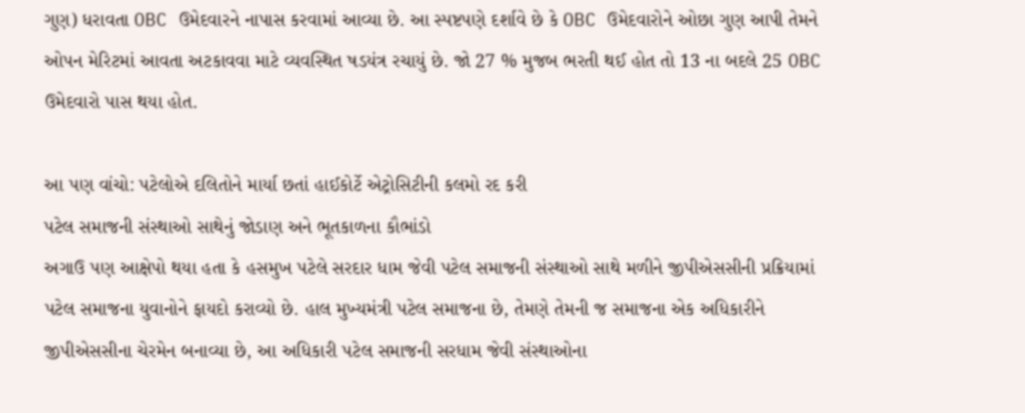ગુણ) ધરાવતા OBC ઉમેદવારને નાપાસ કરવામાં આવ્યા છે. આ સ્પષ્ટપણે દર્શાવે છે કે OBC ઉમેદવારોને ઓછા ગુણ આપી તેમને ઓપન મેરિટમાં આવતા અટકાવવા માટે વ્યવસ્થિત ષડયંત્ર રચાયું છે. જો 27 % મુજબ ભરતી થઈ હોત તો 13 ના બદલે 25 OBC ઉમેદવારો પાસ થયા હોત.

આ પણ વાંચો: પટેલોએ દલિતોને માર્યા છતાં હાઈકોર્ટે એટ્રોસિટીની કલમો રદ કરી
પટેલ સમાજની સંસ્થાઓ સાથેનું જોડાણ અને ભૂતકાળના કૌભાંડો
અગાઉ પણ આક્ષેપો થયા હતા કે હસમુખ પટેલે સરદાર ધામ જેવી પટેલ સમાજની સંસ્થાઓ સાથે મળીને જીપીએસસીની પ્રક્રિયામાં પટેલ સમાજના યુવાનોને ફાયદો કરાવ્યો છે. હાલ મુખ્યમંત્રી પટેલ સમાજના છે, તેમણે તેમની જ સમાજના એક અધિકારીને જીપીએસસીના ચેરમેન બનાવ્યા છે, આ અધિકારી પટેલ સમાજની સરધામ જેવી સંસ્થાઓના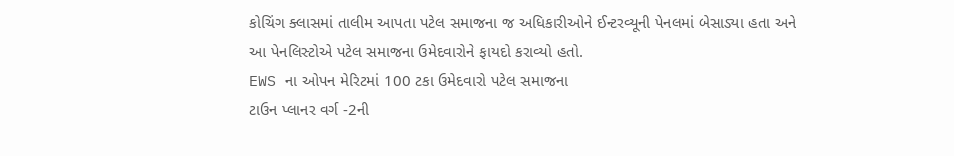કોચિંગ ક્લાસમાં તાલીમ આપતા પટેલ સમાજના જ અધિકારીઓને ઈન્ટરવ્યૂની પેનલમાં બેસાડ્યા હતા અને આ પેનલિસ્ટોએ પટેલ સમાજના ઉમેદવારોને ફાયદો કરાવ્યો હતો.
EWS ના ઓપન મેરિટમાં 100 ટકા ઉમેદવારો પટેલ સમાજના
ટાઉન પ્લાનર વર્ગ -2ની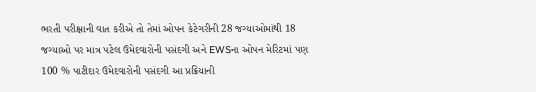ભરતી પરીક્ષાની વાત કરીએ તો તેમાં ઓપન કેટેગરીની 28 જગ્યાઓમાંથી 18 જગ્યાઓ પર માત્ર પટેલ ઉમેદવારોની પસંદગી અને EWSના ઓપન મેરિટમાં પણ 100 % પાટીદાર ઉમેદવારોની પસંદગી આ પ્રક્રિયાની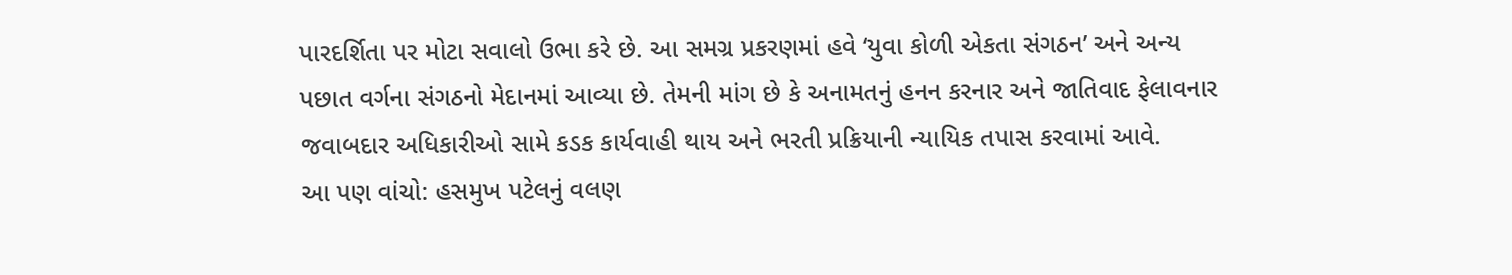પારદર્શિતા પર મોટા સવાલો ઉભા કરે છે. આ સમગ્ર પ્રકરણમાં હવે ‘યુવા કોળી એકતા સંગઠન’ અને અન્ય પછાત વર્ગના સંગઠનો મેદાનમાં આવ્યા છે. તેમની માંગ છે કે અનામતનું હનન કરનાર અને જાતિવાદ ફેલાવનાર જવાબદાર અધિકારીઓ સામે કડક કાર્યવાહી થાય અને ભરતી પ્રક્રિયાની ન્યાયિક તપાસ કરવામાં આવે.
આ પણ વાંચો: હસમુખ પટેલનું વલણ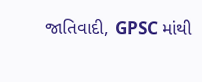જાતિવાદી, GPSC માંથી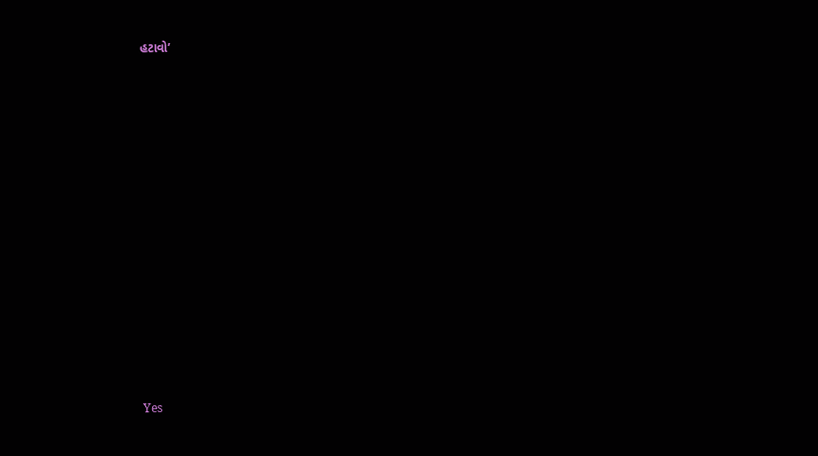હટાવો’
















Yes